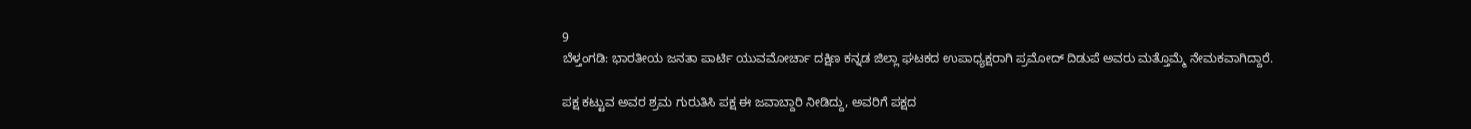9
ಬೆಳ್ತಂಗಡಿ: ಭಾರತೀಯ ಜನತಾ ಪಾರ್ಟಿ ಯುವಮೋರ್ಚಾ ದಕ್ಷಿಣ ಕನ್ನಡ ಜಿಲ್ಲಾ ಘಟಕದ ಉಪಾಧ್ಯಕ್ಷರಾಗಿ ಪ್ರಮೋದ್ ದಿಡುಪೆ ಅವರು ಮತ್ತೊಮ್ಮೆ ನೇಮಕವಾಗಿದ್ದಾರೆ.

ಪಕ್ಷ ಕಟ್ಟುವ ಅವರ ಶ್ರಮ ಗುರುತಿಸಿ ಪಕ್ಷ ಈ ಜವಾಬ್ದಾರಿ ನೀಡಿದ್ದು, ಅವರಿಗೆ ಪಕ್ಷದ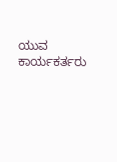ಯುವ ಕಾರ್ಯಕರ್ತರು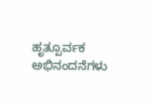ಹೃತ್ಪೂರ್ವಕ ಅಭಿನಂದನೆಗಳು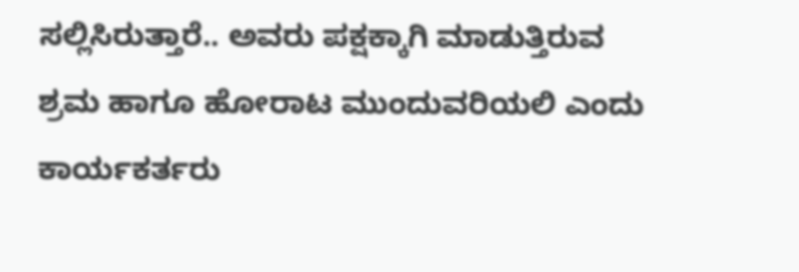ಸಲ್ಲಿಸಿರುತ್ತಾರೆ.. ಅವರು ಪಕ್ಷಕ್ಕಾಗಿ ಮಾಡುತ್ತಿರುವ ಶ್ರಮ ಹಾಗೂ ಹೋರಾಟ ಮುಂದುವರಿಯಲಿ ಎಂದು ಕಾರ್ಯಕರ್ತರು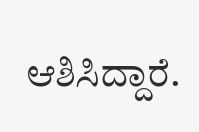ಆಶಿಸಿದ್ದಾರೆ.